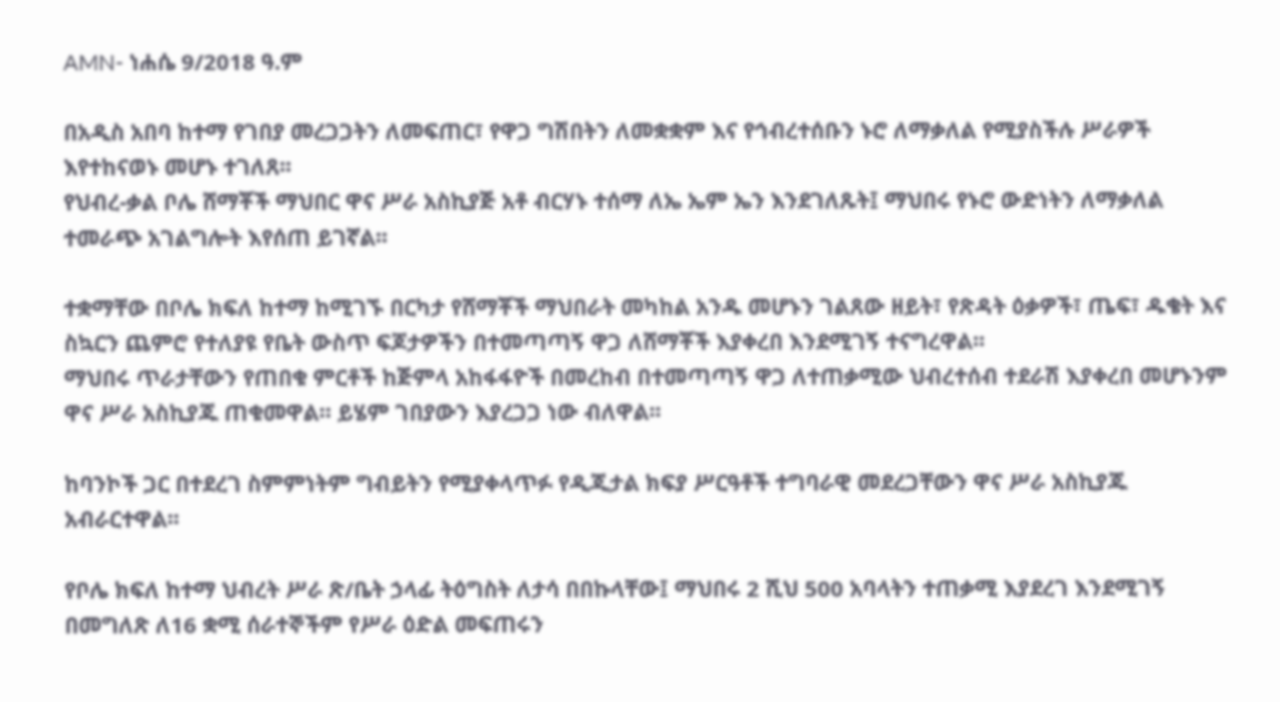AMN- ነሐሴ 9/2018 ዓ.ም

በአዲስ አበባ ከተማ የገበያ መረጋጋትን ለመፍጠር፣ የዋጋ ግሽበትን ለመቋቋም እና የኅብረተሰቡን ኑሮ ለማቃለል የሚያስችሉ ሥራዎች እየተከናወኑ መሆኑ ተገለጸ፡፡
የህብረ-ቃል ቦሌ ሸማቾች ማህበር ዋና ሥራ አስኪያጅ አቶ ብርሃኑ ተሰማ ለኤ ኤም ኤን እንደገለጹት፤ ማህበሩ የኑሮ ውድነትን ለማቃለል ተመራጭ አገልግሎት እየሰጠ ይገኛል፡፡

ተቋማቸው በቦሌ ክፍለ ከተማ ከሚገኙ በርካታ የሸማቾች ማህበራት መካከል አንዱ መሆኑን ገልጸው ዘይት፣ የጽዳት ዕቃዎች፣ ጤፍ፣ ዱቄት እና ስኳርን ጨምሮ የተለያዩ የቤት ውስጥ ፍጆታዎችን በተመጣጣኝ ዋጋ ለሸማቾች እያቀረበ እንደሚገኝ ተናግረዋል፡፡
ማህበሩ ጥራታቸውን የጠበቁ ምርቶች ከጅምላ አከፋፋዮች በመረከብ በተመጣጣኝ ዋጋ ለተጠቃሚው ህብረተሰብ ተደራሽ እያቀረበ መሆኑንም ዋና ሥራ አስኪያጁ ጠቁመዋል። ይሄም ገበያውን እያረጋጋ ነው ብለዋል፡፡

ከባንኮች ጋር በተደረገ ስምምነትም ግብይትን የሚያቀላጥፉ የዲጂታል ክፍያ ሥርዓቶች ተግባራዊ መደረጋቸውን ዋና ሥራ አስኪያጁ አብራርተዋል፡፡

የቦሌ ክፍለ ከተማ ህብረት ሥራ ጽ/ቤት ኃላፊ ትዕግስት ለታሳ በበኩላቸው፤ ማህበሩ 2 ሺህ 500 አባላትን ተጠቃሚ እያደረገ እንደሚገኝ በመግለጽ ለ16 ቋሚ ሰራተኞችም የሥራ ዕድል መፍጠሩን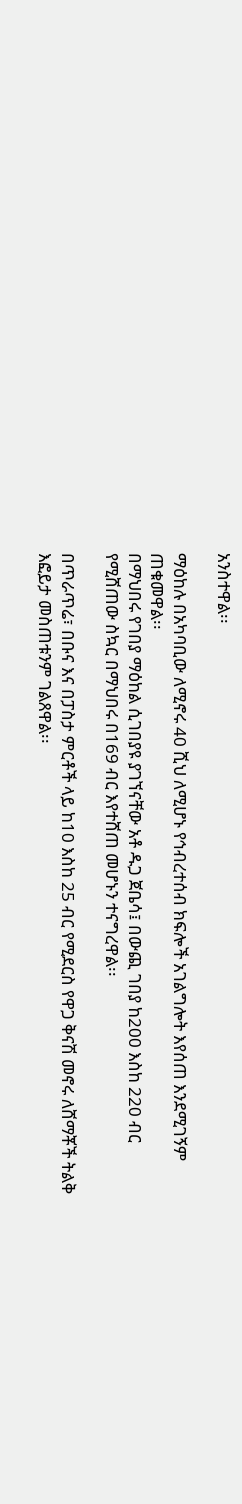አንስተዋል፡፡

ማዕከሉ በአካባቢው ለሚኖሩ 40 ሺህ ለሚሆኑ የኅብረተሰብ ክፍሎች አገልግሎት እየሰጠ እንደሚገኝም ጠቁመዋል፡፡
በማህበሩ የገበያ ማዕከል ሲገበያዩ ያገኘናቸው አቶ ዱጋ ጀቤሳ፤ በውጪ ገበያ ከ200 እስከ 220 ብር የሚሸጠው ስኳር በማህበሩ በ169 ብር እየተሸጠ መሆኑን ተናግረዋል፡፡

በጥራጥሬ፣ በቡና እና በፓስታ ምርቶች ላይ ከ10 እስከ 25 ብር የሚደርስ የዋጋ ቅናሽ መኖሩ ለሸማቾች ትልቅ እፎይታ መስጠቱንም ገልጸዋል፡፡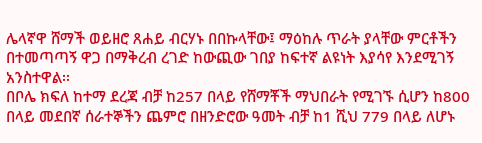ሌላኛዋ ሸማች ወይዘሮ ጸሐይ ብርሃኑ በበኩላቸው፤ ማዕከሉ ጥራት ያላቸው ምርቶችን በተመጣጣኝ ዋጋ በማቅረብ ረገድ ከውጪው ገበያ ከፍተኛ ልዩነት እያሳየ እንደሚገኝ አንስተዋል፡፡
በቦሌ ክፍለ ከተማ ደረጃ ብቻ ከ257 በላይ የሸማቾች ማህበራት የሚገኙ ሲሆን ከ800 በላይ መደበኛ ሰራተኞችን ጨምሮ በዘንድሮው ዓመት ብቻ ከ1 ሺህ 779 በላይ ለሆኑ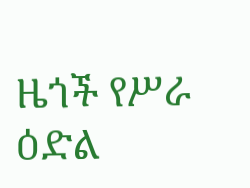ዜጎች የሥራ ዕድል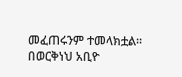መፈጠሩንም ተመላክቷል፡፡
በወርቅነህ አቢዮ